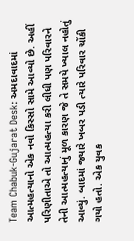Team Chabuk-Gujarat Desk: અમદાવાદમાં આત્મહત્યાનો એક નવો કિસ્સો સામે આવ્યો છે. અહીં પરિણીતાએ તો આત્મહત્યા કરી લીધી પણ પરિવારને તેની આત્મહત્યાનું મૂળ કારણ જે તે સમયે ખ્યાલ નહોતું આવ્યું. બાદમાં જ્યારે ખબર પડી ત્યારે પરિવાર ચોંકી ગયો હતો. એક યુવક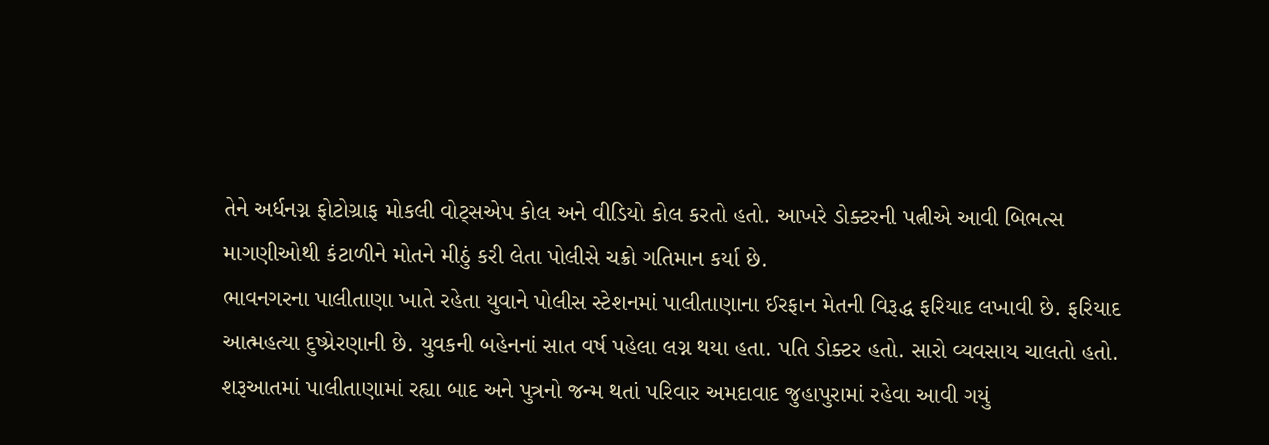તેને અર્ધનગ્ન ફોટોગ્રાફ મોકલી વોટ્સએપ કોલ અને વીડિયો કોલ કરતો હતો. આખરે ડોક્ટરની પત્નીએ આવી બિભત્સ માગણીઓથી કંટાળીને મોતને મીઠું કરી લેતા પોલીસે ચક્રો ગતિમાન કર્યા છે.
ભાવનગરના પાલીતાણા ખાતે રહેતા યુવાને પોલીસ સ્ટેશનમાં પાલીતાણાના ઈરફાન મેતની વિરૂદ્ધ ફરિયાદ લખાવી છે. ફરિયાદ આત્મહત્યા દુષ્પ્રેરણાની છે. યુવકની બહેનનાં સાત વર્ષ પહેલા લગ્ન થયા હતા. પતિ ડોક્ટર હતો. સારો વ્યવસાય ચાલતો હતો. શરૂઆતમાં પાલીતાણામાં રહ્યા બાદ અને પુત્રનો જન્મ થતાં પરિવાર અમદાવાદ જુહાપુરામાં રહેવા આવી ગયું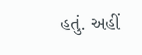હતું. અહીં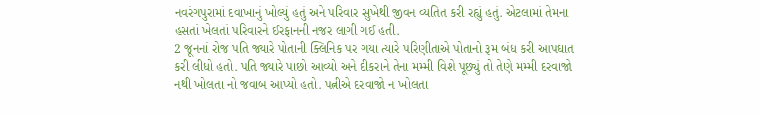નવરંગપુરામાં દવાખાનું ખોલ્યું હતું અને પરિવાર સુખેથી જીવન વ્યતિત કરી રહ્યું હતું. એટલામાં તેમના હસતાં ખેલતાં પરિવારને ઈરફાનની નજર લાગી ગઈ હતી.
2 જૂનનાં રોજ પતિ જ્યારે પોતાની ક્લિનિક પર ગયા ત્યારે પરિણીતાએ પોતાનો રૂમ બંધ કરી આપઘાત કરી લીધો હતો. પતિ જ્યારે પાછો આવ્યો અને દીકરાને તેના મમ્મી વિશે પૂછ્યું તો તેણે મમ્મી દરવાજો નથી ખોલતા નો જવાબ આપ્યો હતો. પત્નીએ દરવાજો ન ખોલતા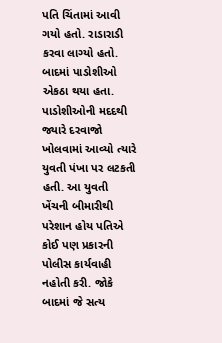પતિ ચિંતામાં આવી ગયો હતો. રાડારાડી કરવા લાગ્યો હતો. બાદમાં પાડોશીઓ એકઠા થયા હતા. પાડોશીઓની મદદથી જ્યારે દરવાજો ખોલવામાં આવ્યો ત્યારે યુવતી પંખા પર લટકતી હતી. આ યુવતી ખેંચની બીમારીથી પરેશાન હોય પતિએ કોઈ પણ પ્રકારની પોલીસ કાર્યવાહી નહોતી કરી. જોકે બાદમાં જે સત્ય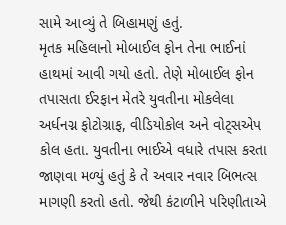સામે આવ્યું તે બિહામણું હતું.
મૃતક મહિલાનો મોબાઈલ ફોન તેના ભાઈનાં હાથમાં આવી ગયો હતો. તેણે મોબાઈલ ફોન તપાસતા ઈરફાન મેતરે યુવતીના મોકલેલા અર્ધનગ્ન ફોટોગ્રાફ, વીડિયોકોલ અને વોટ્સએપ કોલ હતા. યુવતીના ભાઈએ વધારે તપાસ કરતા જાણવા મળ્યું હતું કે તે અવાર નવાર બિભત્સ માગણી કરતો હતો. જેથી કંટાળીને પરિણીતાએ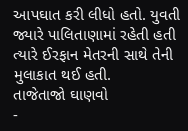આપઘાત કરી લીધો હતો. યુવતી જ્યારે પાલિતાણામાં રહેતી હતી ત્યારે ઈરફાન મેતરની સાથે તેની મુલાકાત થઈ હતી.
તાજેતાજો ઘાણવો
-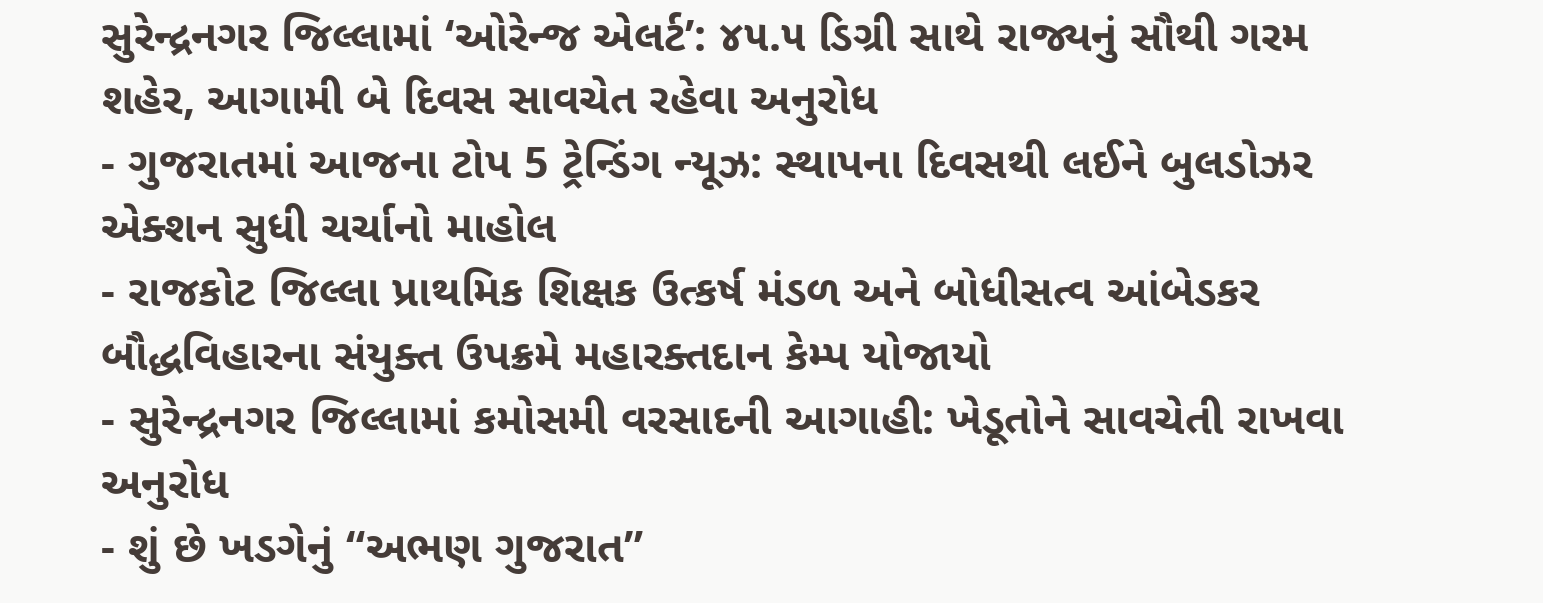સુરેન્દ્રનગર જિલ્લામાં ‘ઓરેન્જ એલર્ટ’: ૪૫.૫ ડિગ્રી સાથે રાજ્યનું સૌથી ગરમ શહેર, આગામી બે દિવસ સાવચેત રહેવા અનુરોધ
- ગુજરાતમાં આજના ટોપ 5 ટ્રેન્ડિંગ ન્યૂઝ: સ્થાપના દિવસથી લઈને બુલડોઝર એક્શન સુધી ચર્ચાનો માહોલ
- રાજકોટ જિલ્લા પ્રાથમિક શિક્ષક ઉત્કર્ષ મંડળ અને બોધીસત્વ આંબેડકર બૌદ્ધવિહારના સંયુક્ત ઉપક્રમે મહારક્તદાન કેમ્પ યોજાયો
- સુરેન્દ્રનગર જિલ્લામાં કમોસમી વરસાદની આગાહી: ખેડૂતોને સાવચેતી રાખવા અનુરોધ
- શું છે ખડગેનું “અભણ ગુજરાત”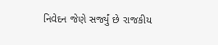નિવેદન જેણે સર્જ્યું છે રાજકીય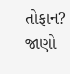તોફાન? જાણો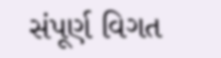સંપૂર્ણ વિગત